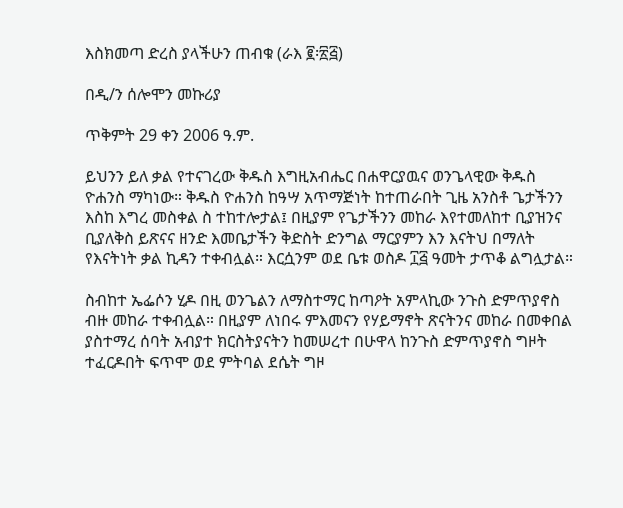እስክመጣ ድረስ ያላችሁን ጠብቁ (ራእ ፪፡፳፭)

በዲ/ን ሰሎሞን መኩሪያ

ጥቅምት 29 ቀን 2006 ዓ.ም.

ይህንን ይለ ቃል የተናገረው ቅዱስ እግዚአብሔር በሐዋርያዉና ወንጌላዊው ቅዱስ ዮሐንስ ማካነው። ቅዱስ ዮሐንስ ከዓሣ አጥማጅነት ከተጠራበት ጊዜ አንስቶ ጌታችንን እስከ እግረ መስቀል ስ ተከተሎታል፤ በዚያም የጌታችንን መከራ እየተመለከተ ቢያዝንና ቢያለቅስ ይጽናና ዘንድ እመቤታችን ቅድስት ድንግል ማርያምን እን እናትህ በማለት የእናትነት ቃል ኪዳን ተቀብሏል። እርሷንም ወደ ቤቱ ወስዶ ፲፭ ዓመት ታጥቆ ልግሏታል።

ስብከተ ኤፌሶን ሂዶ በዚ ወንጌልን ለማስተማር ከጣዖት አምላኪው ንጉስ ድምጥያኖስ ብዙ መከራ ተቀብሏል። በዚያም ለነበሩ ምእመናን የሃይማኖት ጽናትንና መከራ በመቀበል ያስተማረ ሰባት አብያተ ክርስትያናትን ከመሠረተ በሁዋላ ከንጉስ ድምጥያኖስ ግዞት ተፈርዶበት ፍጥሞ ወደ ምትባል ደሴት ግዞ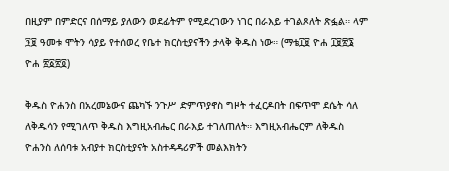በዚያም በምድርና በሰማይ ያለውን ወደፊትም የሚደረገውን ነገር በራእይ ተገልጾለት ጽፏል። ላም ፺፱ ዓመቱ ሞትን ሳያይ የተሰወረ የቤተ ክርስቲያናችን ታላቅ ቅዱስ ነው። (ማቴ፲፱ ዮሐ ፲፱፳፮ ዮሐ ፳፩፳፬)

ቅዱስ ዮሐንስ በአረመኔውና ጨካኙ ንጉሥ ድምጥያኖስ ግዞት ተፈርዶበት በፍጥሞ ደሴት ሳለ ለቅዱሳን የሚገለጥ ቅዱስ እግዚአብሔር በራእይ ተገለጠለት። እግዚአብሔርም ለቅዱስ ዮሐንስ ለሰባቱ አብያተ ክርስቲያናት አስተዳዳሪዎች መልእክትን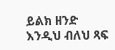ይልክ ዘንድ እንዲህ ብለህ ጻፍ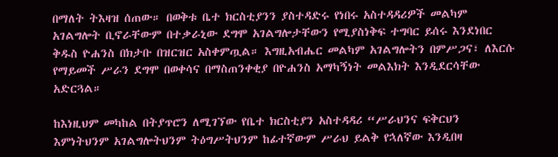በማለት ትእዛዝ ሰጠው። በወቅቱ ቤተ ክርስቲያንን ያስተዳድሩ የነበሩ አስተዳዳሪዎች መልካም አገልግሎት ቢኖራቸውም በተቃራኒው ደግሞ አገልግሎታቸውን የሚያስነቅፍ ተግባር ይሰሩ እንደነበር ቅዱስ ዮሐንስ በክታቡ በዝርዝር አስቀምጧል። እግዚአብሔር መልካም አገልግሎትን በምሥጋና፣ ለእርሱ የማይመች ሥራን ደግሞ በወቀሳና በማስጠንቀቂያ በዮሐንስ አማካኝነት መልእክት እንዲደርሳቸው አድርጓል።

ከእነዚህም መካከል በትያጥሮን ለሚገኘው የቤተ ክርስቲያን አስተዳዳሪ “ሥራህንና ፍቅርህን እምነትህንም አገልግሎትህንም ትዕግሥትህንም ከፊተኛውም ሥራህ ይልቅ የኋለኛው እንዲበዛ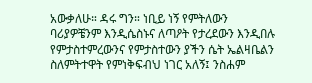አውቃለሁ። ዳሩ ግን። ነቢይ ነኝ የምትለውን ባሪያዎቼንም እንዲሴስኑና ለጣዖት የታረደውን እንዲበሉ የምታስተምረውንና የምታስተውን ያችን ሴት ኤልዛቤልን ስለምትተዋት የምነቅፍብህ ነገር አለኝ፤ ንስሐም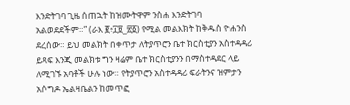እንድትገባ ጊዜ ሰጠኋት ከዝሙትዋም ንስሐ እንድትገባ አልወደደችም።” (ራእ ፪፥፲፱_፳፩) የሚል መልእክት ከቅዱስ ዮሐንስ ደረሰው። ይህ መልክት በቀጥታ ለትያጥሮን ቤተ ክርስቲያን አስተዳዳሪ ይጻፍ እንጂ መልክቱ ግን ዛሬም ቤተ ክርስቲያንን በማስተዳደር ላይ ለሚገኙ አባቶች ሁሉ ነው። የትያጥሮን አስተዳዳሪ ፍራትንና ዝምታን አሶግዶ ኤልዛቤልን ከመጥፎ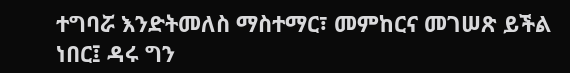ተግባሯ እንድትመለስ ማስተማር፣ መምከርና መገሠጽ ይችል ነበር፤ ዳሩ ግን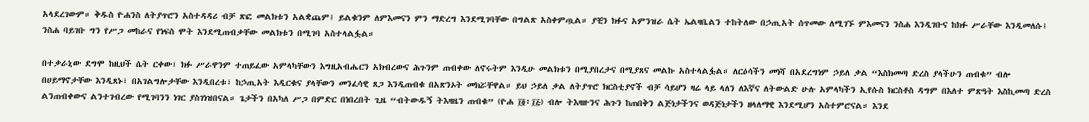አላደረገውም። ቅዱስ ዮሐንስ ለትያጥሮን አስተዳዳሪ ብቻ ጽፎ መልክቱን አልቋጨም፤ ይልቁንም ለምእመናን ምን ማድረግ እንደሚገባቸው በግልጽ አስቀምጧል። ያቺን ክፉና አምንዝራ ሴት ኤልዛቤልን ተከትለው በኃጢአት ሰጥመው ለሚገኙ ምእመናን ንስሐ እንዲገቡና ከክፉ ሥራቸው እንዲመለሱ፤ ንስሐ ባይገቡ ግን የሥጋ መከራና የነፍስ ሞት እንደሚጠብቃቸው መልክቱን በሚገባ አስተላልፏል።

በተቃራኒው ደግሞ ከዚህች ሴት ርቀው፣ ክፉ ሥራዋንም ተጠይፈው አምላካቸውን እግዚአብሔርን አክብረውና ሕጉንም ጠብቀው ለኖሩትም እንዲሁ መልክቱን በሚያበረታና በሚያጸና መልኩ አስተላልፏል። ለርዕሳችን መነሻ በአደረግነም ኃይለ ቃል “እስክመጣ ድረስ ያላችሁን ጠብቁ” ብሎ በሀይማኖታቸው እንዲጸኑ፣ በአገልግሎታቸው እንዲበረቱ፣ ከኃጢአት እዲርቁና ያላቸውን መንፈሳዊ ጸጋ እንዲጠብቁ በአጽንኦት መክሯቸዋል። ይህ ኃይለ ቃል ለትያጥሮ ክርስቲያኖች ብቻ ሳይሆን ዛሬ ላይ ላለን ለእኛና ለትውልድ ሁሉ አምላካችን ኢየሱስ ክርስቶስ ዳግም በእለተ ምጽዓት እስኪመጣ ድረስ ልንጠብቀውና ልንተገብረው የሚገባንን ነገር ያስገነዝበናል። ጌታችን በአካለ ሥጋ በምድር በነበረበት ጊዜ “ብትውዱኝ ትእዛዜን ጠብቁ” (ዮሐ ፲፬፥፲፭) ብሎ ትእዛዙንና ሕጉን ከጠበቅን ልጅነታችንና ወዳጅነታችን ዘላለማዊ እንደሚሆን አስተምሮናል። እንደ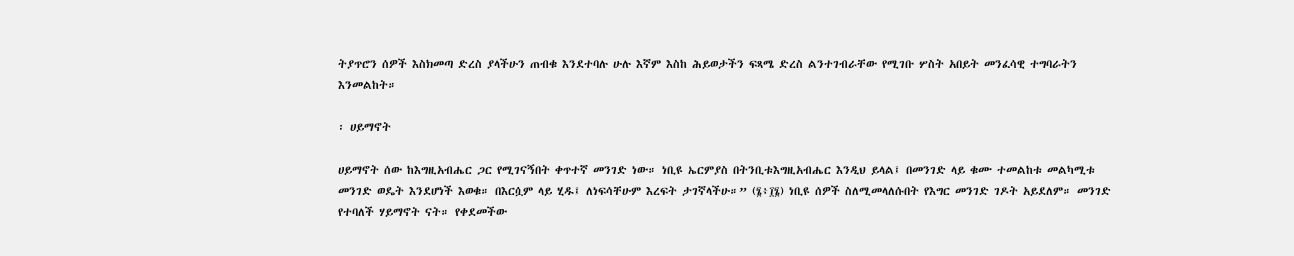ትያጥሮን ሰዎች እስክመጣ ድረስ ያላችሁን ጠብቁ እንደተባሉ ሁሉ እኛም እስከ ሕይወታችን ፍጻሜ ድረስ ልንተገብራቸው የሚገቡ ሦስት አበይት መንፈሳዊ ተግባራትን እንመልከት።

፡ ሀይማኖት

ሀይማኖት ሰው ከእግዚአብሔር ጋር የሚገናኝበት ቀጥተኛ መንገድ ነው። ነቢዩ ኤርምያስ በትንቢቱእግዚአብሔር እንዲህ ይላል፤ በመንገድ ላይ ቁሙ ተመልከቱ መልካሚቱ መንገድ ወዴት እንደሆነች እወቁ። በእርሷም ላይ ሂዱ፤ ለነፍሳቸሁም እረፍት ታገኛላችሁ።” (፮፥፲፮) ነቢዩ ሰዎች ስለሚመላለሱበት የእግር መንገድ ገዶት አይደለም። መንገድ የተባለች ሃይማኖት ናት። የቀደመችው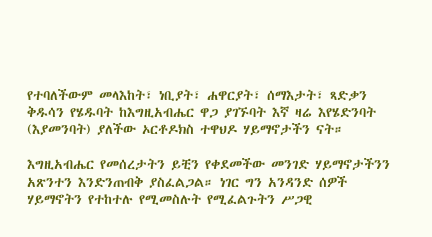የተባለችውም መላእከት፣ ነቢያት፣ ሐዋርያት፣ ሰማእታት፣ ጻድቃን ቅዱሳን የሄዱባት ከእግዚአብሔር ዋጋ ያገኙባት እኛ ዛሬ እየሄድንባት (እያመንባት) ያለችው ኦርቶዶክስ ተዋህዶ ሃይማኖታችን ናት።

እግዚአብሔር የመሰረታትን ይቺን የቀደመችው መንገድ ሃይማኖታችንን አጽንተን እንድንጠብቅ ያስፈልጋል። ነገር ግን አንዳንድ ሰዎች ሃይማኖትን የተከተሉ የሚመስሉት የሚፈልጉትን ሥጋዊ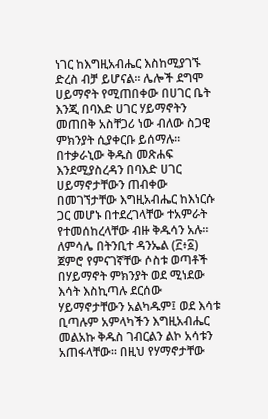ነገር ከእግዚአብሔር እስከሚያገኙ ድረስ ብቻ ይሆናል። ሌሎች ደግሞ ሀይማኖት የሚጠበቀው በሀገር ቤት እንጂ በባእድ ሀገር ሃይማኖትን መጠበቅ አስቸጋሪ ነው ብለው ስጋዊ ምክንያት ሲያቀርቡ ይሰማሉ። በተቃራኒው ቅዱስ መጽሐፍ እንደሚያስረዳን በባእድ ሀገር ሀይማኖታቸውን ጠብቀው በመገኘታቸው እግዚአብሔር ከእነርሱ ጋር መሆኑ በተደረገላቸው ተአምራት የተመሰከረላቸው ብዙ ቅዱሳን አሉ። ለምሳሌ በትንቢተ ዳንኤል (፫፥፩) ጀምሮ የምናገኛቸው ሶስቱ ወጣቶች በሃይማኖት ምክንያት ወደ ሚነደው እሳት እስኪጣሉ ደርሰው ሃይማኖታቸውን አልካዱም፤ ወደ እሳቱ ቢጣሉም አምላካችን እግዚአብሔር መልአኩ ቅዱስ ገብርልን ልኮ አሳቱን አጠፋላቸው። በዚህ የሃማኖታቸው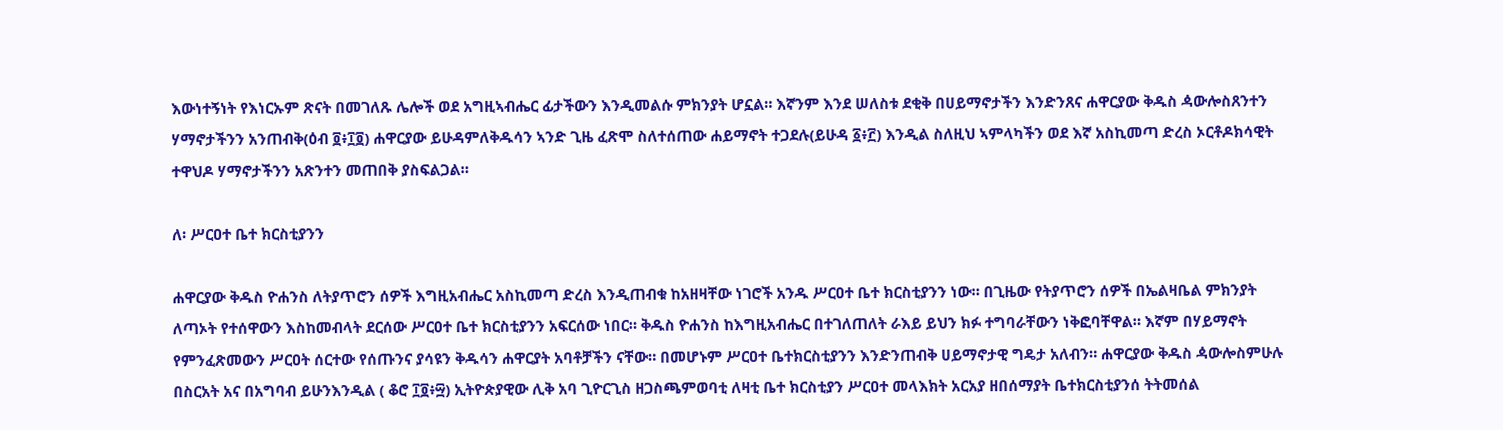እውነተኝነት የእነርኡም ጽናት በመገለጹ ሌሎች ወደ አግዚኣብሔር ፊታችውን እንዲመልሱ ምክንያት ሆኗል። እኛንም እንደ ሠለስቱ ደቂቅ በሀይማኖታችን እንድንጸና ሐዋርያው ቅዱስ ዻውሎስጸንተን ሃማኖታችንን አንጠብቅ(ዕብ ፬፥፲፬) ሐዋርያው ይሁዳምለቅዱሳን ኣንድ ጊዜ ፈጽሞ ስለተሰጠው ሐይማኖት ተጋደሉ(ይሁዳ ፩፥፫) እንዲል ስለዚህ ኣምላካችን ወደ እኛ አስኪመጣ ድረስ ኦርቶዶክሳዊት ተዋህዶ ሃማኖታችንን አጽንተን መጠበቅ ያስፍልጋል።

ለ፡ ሥርዐተ ቤተ ክርስቲያንን

ሐዋርያው ቅዱስ ዮሐንስ ለትያጥሮን ሰዎች እግዚአብሔር አስኪመጣ ድረስ እንዲጠብቁ ከአዘዛቸው ነገሮች አንዱ ሥርዐተ ቤተ ክርስቲያንን ነው። በጊዜው የትያጥሮን ሰዎች በኤልዛቤል ምክንያት ለጣኦት የተሰዋውን እስከመብላት ደርሰው ሥርዐተ ቤተ ክርስቲያንን አፍርሰው ነበር። ቅዱስ ዮሐንስ ከእግዚአብሔር በተገለጠለት ራእይ ይህን ክፉ ተግባራቸውን ነቅፎባቸዋል። እኛም በሃይማኖት የምንፈጽመውን ሥርዐት ሰርተው የሰጡንና ያሳዩን ቅዱሳን ሐዋርያት አባቶቻችን ናቸው። በመሆኑም ሥርዐተ ቤተክርስቲያንን እንድንጠብቅ ሀይማኖታዊ ግዴታ አለብን። ሐዋርያው ቅዱስ ዻውሎስምሁሉ በስርአት አና በአግባብ ይሁንእንዲል ( ቆሮ ፲፬፥፵) ኢትዮጵያዊው ሊቅ አባ ጊዮርጊስ ዘጋስጫምወባቲ ለዛቲ ቤተ ክርስቲያን ሥርዐተ መላእክት አርአያ ዘበሰማያት ቤተክርስቲያንሰ ትትመሰል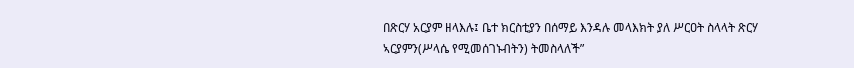በጽርሃ አርያም ዘላእሉ፤ ቤተ ክርስቲያን በሰማይ እንዳሉ መላእክት ያለ ሥርዐት ስላላት ጽርሃ ኣርያምን(ሥላሴ የሚመሰገኑብትን) ትመስላለች”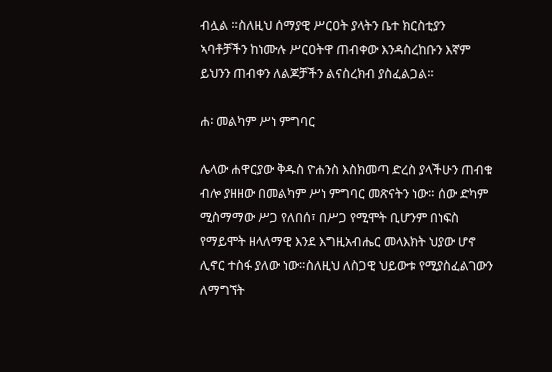ብሏል ።ስለዚህ ሰማያዊ ሥርዐት ያላትን ቤተ ክርስቲያን ኣባቶቻችን ከነሙሉ ሥርዐትዋ ጠብቀው እንዳስረከቡን እኛም ይህንን ጠብቀን ለልጆቻችን ልናስረክብ ያስፈልጋል።

ሐ፡ መልካም ሥነ ምግባር

ሌላው ሐዋርያው ቅዱስ ዮሐንስ እስክመጣ ድረስ ያላችሁን ጠብቁ ብሎ ያዘዘው በመልካም ሥነ ምግባር መጽናትን ነው። ሰው ድካም ሚስማማው ሥጋ የለበሰ፣ በሥጋ የሚሞት ቢሆንም በነፍስ የማይሞት ዘላለማዊ እንደ እግዚአብሔር መላእክት ህያው ሆኖ ሊኖር ተስፋ ያለው ነው።ስለዚህ ለስጋዊ ህይውቱ የሚያስፈልገውን ለማግኘት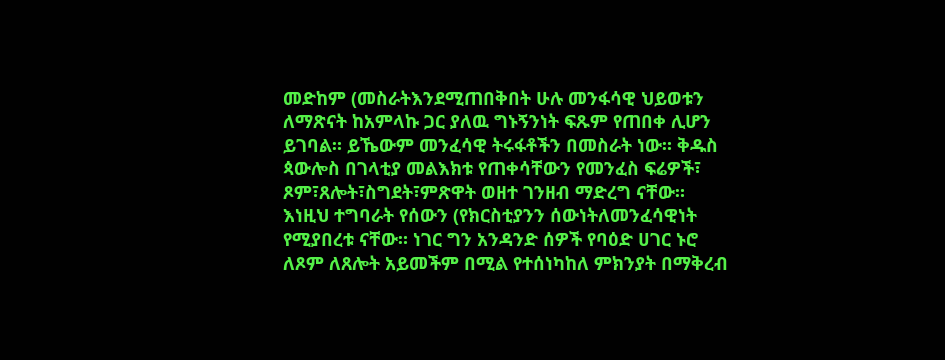መድከም (መስራትእንደሚጠበቅበት ሁሉ መንፋሳዊ ህይወቱን ለማጽናት ከአምላኩ ጋር ያለዉ ግኑኝንነት ፍጹም የጠበቀ ሊሆን ይገባል። ይኼውም መንፈሳዊ ትሩፋቶችን በመስራት ነው። ቅዱስ ጳውሎስ በገላቲያ መልእክቱ የጠቀሳቸውን የመንፈስ ፍሬዎች፣ ጾም፣ጸሎት፣ስግደት፣ምጽዋት ወዘተ ገንዘብ ማድረግ ናቸው። እነዚህ ተግባራት የሰውን (የክርስቲያንን ሰውነትለመንፈሳዊነት የሚያበረቱ ናቸው። ነገር ግን አንዳንድ ሰዎች የባዕድ ሀገር ኑሮ ለጾም ለጸሎት አይመችም በሚል የተሰነካከለ ምክንያት በማቅረብ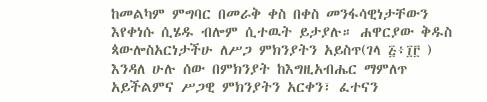ከመልካም ምግባር በመራቅ ቀስ በቀስ መንፋሳዊነታቸውን እየቀነሱ ሲሄዱ ብሎም ሲተዉት ይታያሉ። ሐዋርያው ቅዱስ ጳውሎስአርነታችሁ ለሥጋ ምክንያትን አይስጥ(ገላ ፭፥፲፫ ) እንዳለ ሁሉ ሰው በምክንያት ከእግዚአብሔር ማምለጥ አይችልምና ሥጋዊ ምክንያትን አርቀን፣ ፈተናን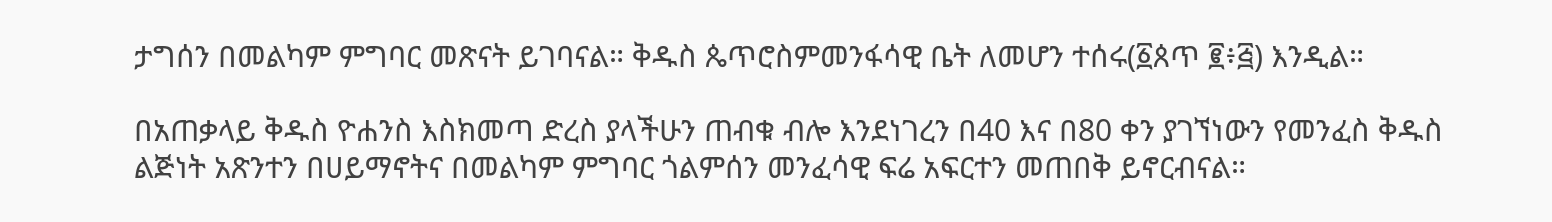ታግሰን በመልካም ምግባር መጽናት ይገባናል። ቅዱስ ጴጥሮስምመንፋሳዊ ቤት ለመሆን ተሰሩ(፩ጰጥ ፪፥፭) እንዲል።

በአጠቃላይ ቅዱስ ዮሐንስ እስክመጣ ድረስ ያላችሁን ጠብቁ ብሎ እንደነገረን በ40 እና በ80 ቀን ያገኘነውን የመንፈስ ቅዱስ ልጅነት አጽንተን በሀይማኖትና በመልካም ምግባር ጎልምሰን መንፈሳዊ ፍሬ አፍርተን መጠበቅ ይኖርብናል።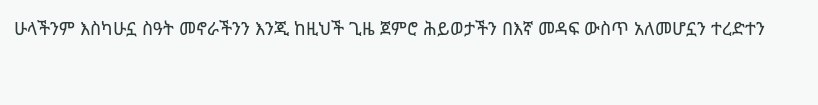ሁላችንም እስካሁኗ ስዓት መኖራችንን እንጂ ከዚህች ጊዜ ጀምሮ ሕይወታችን በእኛ መዳፍ ውስጥ አለመሆኗን ተረድተን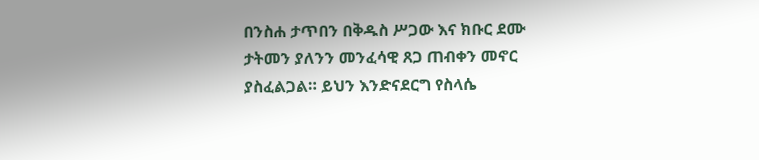በንስሐ ታጥበን በቅዱስ ሥጋው እና ክቡር ደሙ ታትመን ያለንን መንፈሳዊ ጸጋ ጠብቀን መኖር ያስፈልጋል። ይህን እንድናደርግ የስላሴ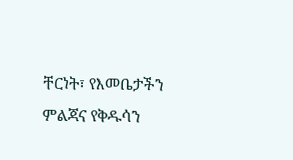ቸርነት፣ የእመቤታችን ምልጃና የቅዱሳን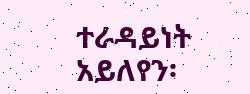ተራዳይነት አይለየን፡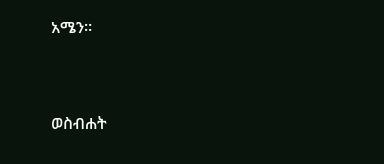አሜን።



ወስብሐት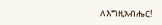ለእግዚአብሔር!